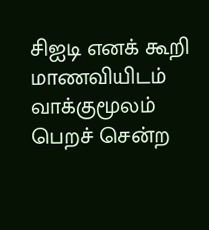சிஐடி எனக் கூறி மாணவியிடம் வாக்குமூலம் பெறச் சென்ற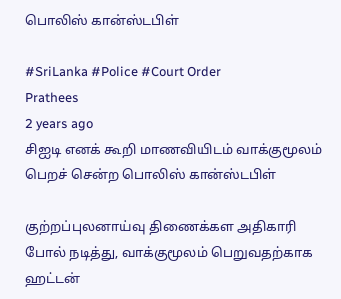பொலிஸ் கான்ஸ்டபிள்

#SriLanka #Police #Court Order
Prathees
2 years ago
சிஐடி எனக் கூறி மாணவியிடம் வாக்குமூலம் பெறச் சென்ற பொலிஸ் கான்ஸ்டபிள்

குற்றப்புலனாய்வு திணைக்கள அதிகாரி போல் நடித்து, வாக்குமூலம் பெறுவதற்காக ஹட்டன்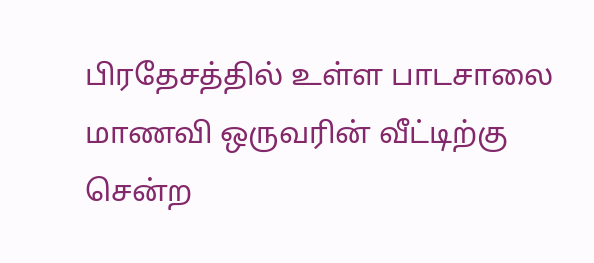பிரதேசத்தில் உள்ள பாடசாலை மாணவி ஒருவரின் வீட்டிற்கு சென்ற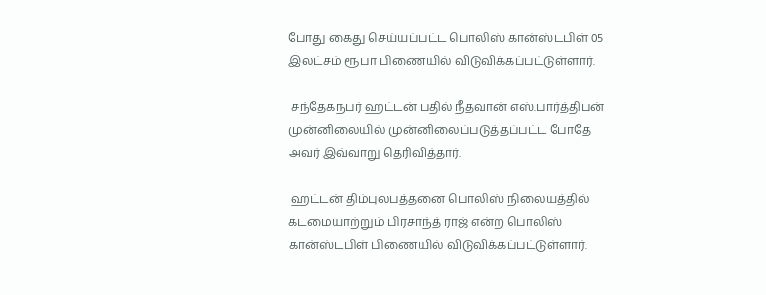போது கைது செய்யப்பட்ட பொலிஸ் கான்ஸ்டபிள் 05 இலட்சம் ரூபா பிணையில் விடுவிக்கப்பட்டுள்ளார்.

 சந்தேகநபர் ஹட்டன் பதில் நீதவான் எஸ்.பார்த்திபன் முன்னிலையில் முன்னிலைப்படுத்தப்பட்ட போதே அவர் இவ்வாறு தெரிவித்தார்.

 ஹட்டன் திம்புலபத்தனை பொலிஸ் நிலையத்தில் கடமையாற்றும் பிரசாந்த் ராஜ் என்ற பொலிஸ் கான்ஸ்டபிள் பிணையில் விடுவிக்கப்பட்டுள்ளார்.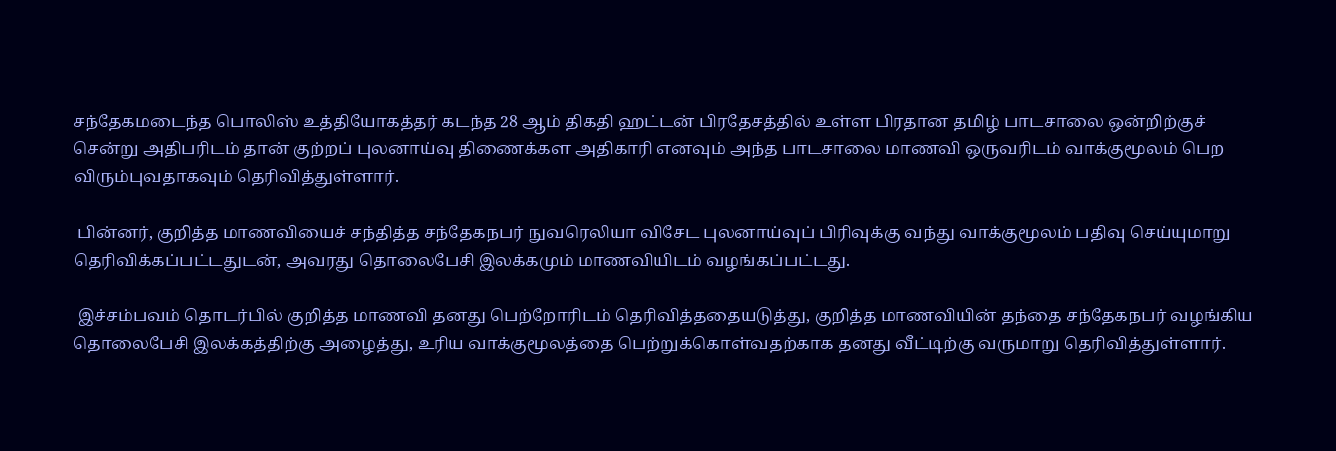சந்தேகமடைந்த பொலிஸ் உத்தியோகத்தர் கடந்த 28 ஆம் திகதி ஹட்டன் பிரதேசத்தில் உள்ள பிரதான தமிழ் பாடசாலை ஒன்றிற்குச் சென்று அதிபரிடம் தான் குற்றப் புலனாய்வு திணைக்கள அதிகாரி எனவும் அந்த பாடசாலை மாணவி ஒருவரிடம் வாக்குமூலம் பெற விரும்புவதாகவும் தெரிவித்துள்ளார்.

 பின்னர், குறித்த மாணவியைச் சந்தித்த சந்தேகநபர் நுவரெலியா விசேட புலனாய்வுப் பிரிவுக்கு வந்து வாக்குமூலம் பதிவு செய்யுமாறு தெரிவிக்கப்பட்டதுடன், அவரது தொலைபேசி இலக்கமும் மாணவியிடம் வழங்கப்பட்டது.

 இச்சம்பவம் தொடர்பில் குறித்த மாணவி தனது பெற்றோரிடம் தெரிவித்ததையடுத்து, குறித்த மாணவியின் தந்தை சந்தேகநபர் வழங்கிய தொலைபேசி இலக்கத்திற்கு அழைத்து, உரிய வாக்குமூலத்தை பெற்றுக்கொள்வதற்காக தனது வீட்டிற்கு வருமாறு தெரிவித்துள்ளார்.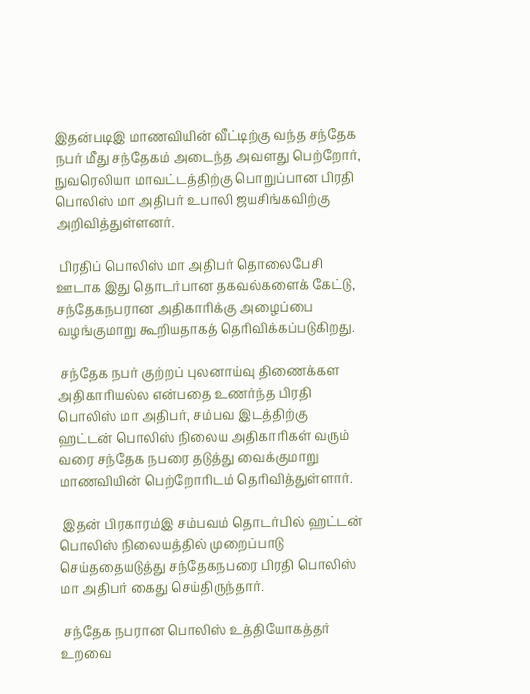இதன்படிஇ மாணவியின் வீட்டிற்கு வந்த சந்தேக நபர் மீது சந்தேகம் அடைந்த அவளது பெற்றோர், நுவரெலியா மாவட்டத்திற்கு பொறுப்பான பிரதி பொலிஸ் மா அதிபர் உபாலி ஜயசிங்கவிற்கு அறிவித்துள்ளனர்.

 பிரதிப் பொலிஸ் மா அதிபர் தொலைபேசி ஊடாக இது தொடர்பான தகவல்களைக் கேட்டு, சந்தேகநபரான அதிகாரிக்கு அழைப்பை வழங்குமாறு கூறியதாகத் தெரிவிக்கப்படுகிறது.

 சந்தேக நபர் குற்றப் புலனாய்வு திணைக்கள அதிகாரியல்ல என்பதை உணர்ந்த பிரதி பொலிஸ் மா அதிபர், சம்பவ இடத்திற்கு ஹட்டன் பொலிஸ் நிலைய அதிகாரிகள் வரும் வரை சந்தேக நபரை தடுத்து வைக்குமாறு மாணவியின் பெற்றோரிடம் தெரிவித்துள்ளார்.

 இதன் பிரகாரம்இ சம்பவம் தொடர்பில் ஹட்டன் பொலிஸ் நிலையத்தில் முறைப்பாடு செய்ததையடுத்து சந்தேகநபரை பிரதி பொலிஸ் மா அதிபர் கைது செய்திருந்தார்.

 சந்தேக நபரான பொலிஸ் உத்தியோகத்தர் உறவை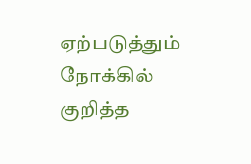ஏற்படுத்தும் நோக்கில் குறித்த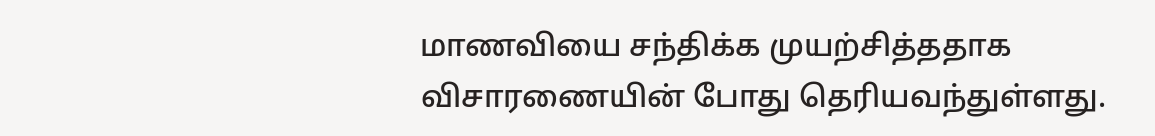மாணவியை சந்திக்க முயற்சித்ததாக விசாரணையின் போது தெரியவந்துள்ளது.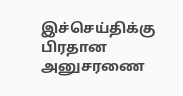இச்செய்திக்கு பிரதான அனுசரணை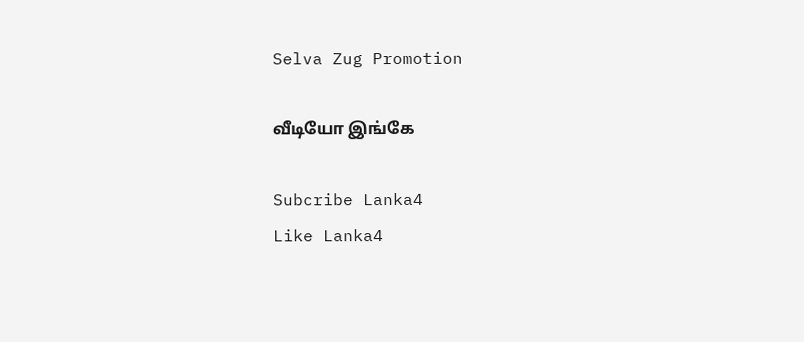Selva Zug Promotion

வீடியோ இங்கே

Subcribe Lanka4
Like Lanka4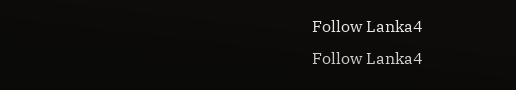Follow Lanka4
Follow Lanka4